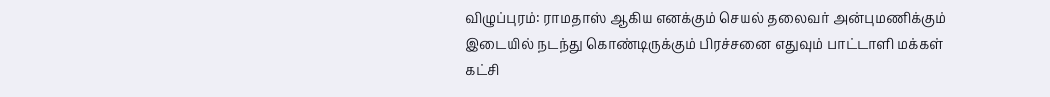விழுப்புரம்: ராமதாஸ் ஆகிய எனக்கும் செயல் தலைவர் அன்புமணிக்கும் இடையில் நடந்து கொண்டிருக்கும் பிரச்சனை எதுவும் பாட்டாளி மக்கள் கட்சி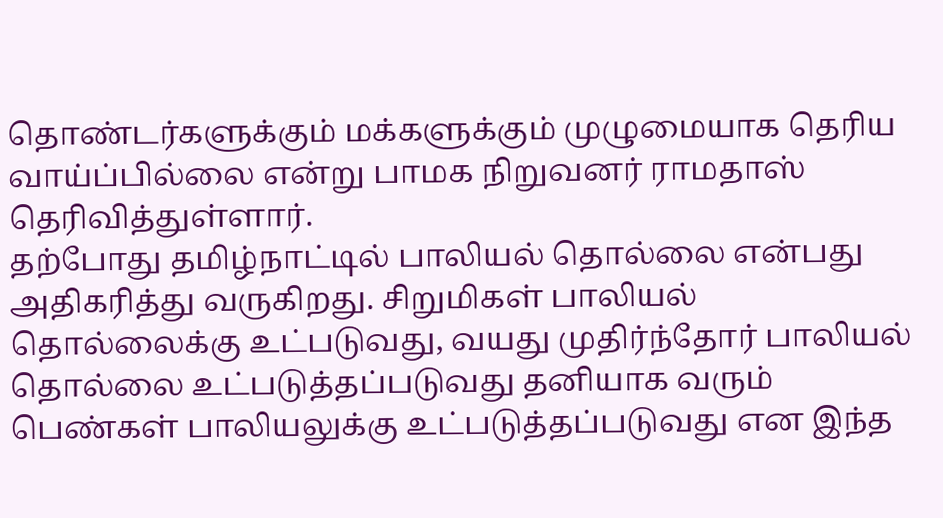தொண்டர்களுக்கும் மக்களுக்கும் முழுமையாக தெரிய வாய்ப்பில்லை என்று பாமக நிறுவனர் ராமதாஸ் தெரிவித்துள்ளார்.
தற்போது தமிழ்நாட்டில் பாலியல் தொல்லை என்பது அதிகரித்து வருகிறது. சிறுமிகள் பாலியல் தொல்லைக்கு உட்படுவது, வயது முதிர்ந்தோர் பாலியல் தொல்லை உட்படுத்தப்படுவது தனியாக வரும் பெண்கள் பாலியலுக்கு உட்படுத்தப்படுவது என இந்த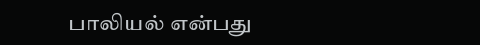பாலியல் என்பது